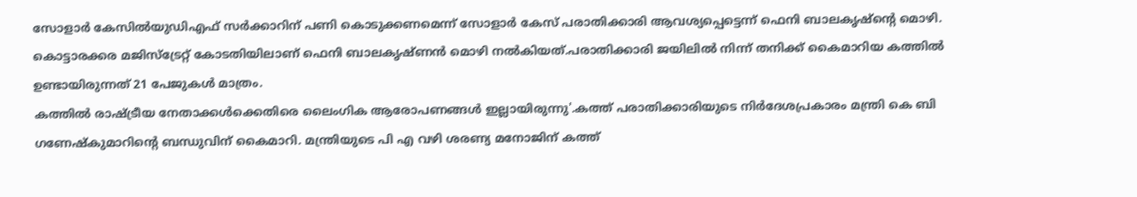സോളാർ കേസിൽയുഡിഎഫ് സർക്കാറിന് പണി കൊടുക്കണമെന്ന് സോളാർ കേസ് പരാതിക്കാരി ആവശ്യപ്പെട്ടെന്ന് ഫെനി ബാലകൃഷ്ന്റെ മൊഴി. കൊട്ടാരക്കര മജിസ്ട്രേറ്റ് കോടതിയിലാണ് ഫെനി ബാലകൃഷ്ണൻ മൊഴി നൽകിയത്.പരാതിക്കാരി ജയിലിൽ നിന്ന് തനിക്ക് കൈമാറിയ കത്തിൽ ഉണ്ടായിരുന്നത് 21 പേജുകൾ മാത്രം.
കത്തിൽ രാഷ്ട്രീയ നേതാക്കൾക്കെതിരെ ലൈംഗിക ആരോപണങ്ങൾ ഇല്ലായിരുന്നു'.കത്ത് പരാതിക്കാരിയുടെ നിർദേശപ്രകാരം മന്ത്രി കെ ബി ഗണേഷ്കുമാറിന്റെ ബന്ധുവിന് കൈമാറി. മന്ത്രിയുടെ പി എ വഴി ശരണ്യ മനോജിന് കത്ത്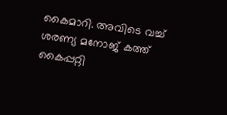കൈമാറി. അവിടെ വച്ച് ശരണ്യ മനോജ് കത്ത് കൈപ്പറ്റി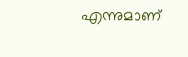എന്നുമാണ്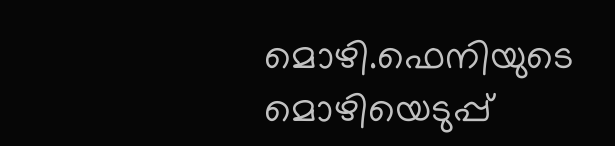മൊഴി.ഫെനിയുടെ മൊഴിയെടുപ്പ്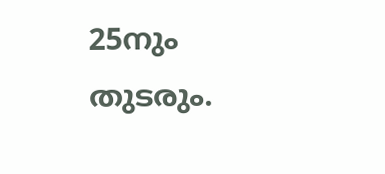25നും തുടരും.